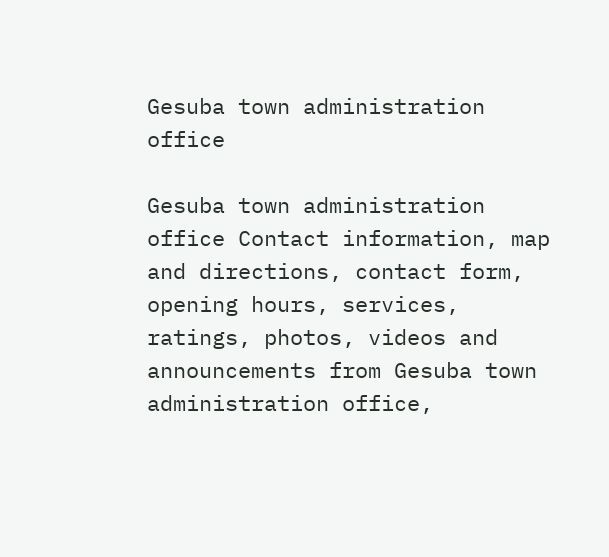Gesuba town administration office

Gesuba town administration office Contact information, map and directions, contact form, opening hours, services, ratings, photos, videos and announcements from Gesuba town administration office,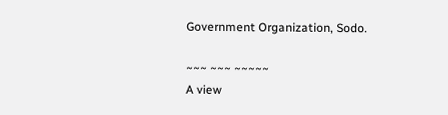Government Organization, Sodo.

~~~ ~~~ ~~~~~
A view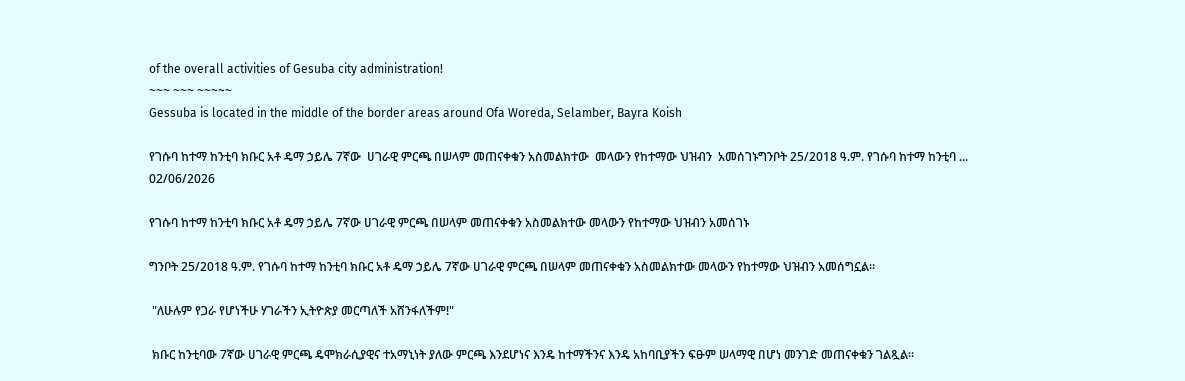of the overall activities of Gesuba city administration!
~~~ ~~~ ~~~~~
Gessuba is located in the middle of the border areas around Ofa Woreda, Selamber, Bayra Koish

የገሱባ ከተማ ከንቲባ ክቡር አቶ ዴማ ኃይሌ 7ኛው  ሀገራዊ ምርጫ በሠላም መጠናቀቁን አስመልክተው  መላውን የከተማው ህዝብን  አመሰገኑግንቦት 25/2018 ዓ.ም. የገሱባ ከተማ ከንቲባ ...
02/06/2026

የገሱባ ከተማ ከንቲባ ክቡር አቶ ዴማ ኃይሌ 7ኛው ሀገራዊ ምርጫ በሠላም መጠናቀቁን አስመልክተው መላውን የከተማው ህዝብን አመሰገኑ

ግንቦት 25/2018 ዓ.ም. የገሱባ ከተማ ከንቲባ ክቡር አቶ ዴማ ኃይሌ 7ኛው ሀገራዊ ምርጫ በሠላም መጠናቀቁን አስመልክተው መላውን የከተማው ህዝብን አመሰግኗል።

 "ለሁሉም የጋራ የሆነችሁ ሃገራችን ኢትዮጵያ መርጣለች አሸንፋለችም!"

 ክቡር ከንቲባው 7ኛው ሀገራዊ ምርጫ ዴሞክራሲያዊና ተአማኒነት ያለው ምርጫ እንደሆነና እንዴ ከተማችንና እንዴ አከባቢያችን ፍፁም ሠላማዊ በሆነ መንገድ መጠናቀቁን ገልጿል።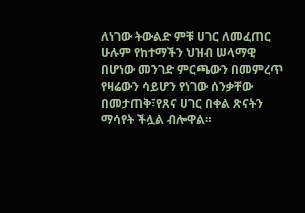ለነገው ትውልድ ምቹ ሀገር ለመፈጠር ሁሉም የከተማችን ህዝብ ሠላማዊ በሆነው መንገድ ምርጫውን በመምረጥ የዛሬውን ሳይሆን የነገው ሰንቃቸው በመታጠቅ፣የጸና ሀገር በቀል ጽናትን ማሳየት ችሏል ብሎዋል።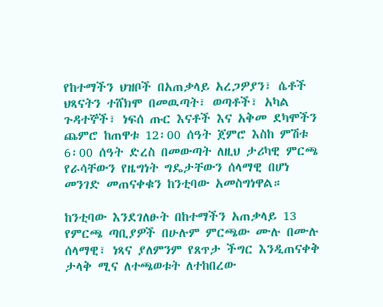የከተማችን ህዝቦች በአጠቃላይ አረጋዎያን፣ ሴቶች ህጻናትን ተሸክሞ በመዉጣት፣ ወጣቶች፣ አካል ጉዳተኞች፣ ነፍሰ ጡር እናቶች እና አቅመ ደካሞችን ጨምሮ ከጠዋቱ 12፡00 ሰዓት ጀምሮ እስከ ምሽቱ 6፡00 ሰዓት ድረስ በመውጣት ለዚህ ታሪካዊ ምርጫ የራሳቸውን የዜግነት ግዴታቸውን ሰላማዊ በሆነ መንገድ መጠናቀቁን ከንቲባው አመስግነዋል።

ከንቲባው እንደገለፁት በከተማችን አጠቃላይ 13 የምርጫ ጣቢያዎች በሁሉም ምርጫው ሙሉ በሙሉ ሰላማዊ፣ ነጻና ያለምንም የጸጥታ ችግር እንዲጠናቀቅ ታላቅ ሚና ለተጫወቱት ለተከበረው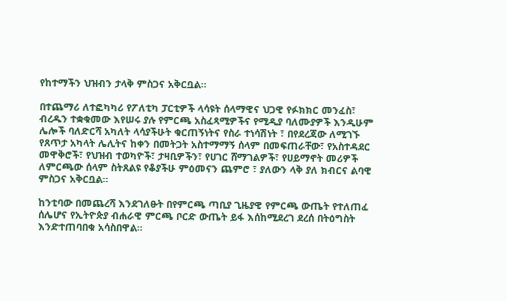የከተማችን ህዝብን ታላቅ ምስጋና አቅርቧል።

በተጨማሪ ለተፎካካሪ የፖለቲካ ፓርቲዎች ላሳዩት ሰላማዊና ህጋዊ የፉክክር መንፈስ፣ ብረዱን ተቋቁመው እየሠሩ ያሉ የምርጫ አስፈጻሚዎችና የሚዲያ ባለሙያዎች እንዲሁም ሌሎች ባለድርሻ አካለት ላሳያችሁት ቁርጠኝነትና የስራ ተነሳሽነት ፣ በየደረጃው ለሚገኙ የጸጥታ አካላት ሌሊትና ከቀን በመትጋት አስተማማኝ ሰላም በመፍጠራቸው፣ የአስተዳደር መዋቅሮች፣ የህዝብ ተወካዮች፣ ታዛቢዎችን፣ የሀገር ሸማገልዎች፣ የሀይማኖት መሪዎች ለምርጫው ሰላም ስትጸልዩ የቆያችሁ ምዕመናን ጨምሮ ፣ ያለውን ላቅ ያለ ክብርና ልባዊ ምስጋና አቅርቧል።

ከንቲባው በመጨረሻ እንደገለፁት በየምርጫ ጣቢያ ጊዜያዊ የምርጫ ውጤት የተለጠፈ ሰሌሆና የኢትዮጵያ ብሐራዊ ምርጫ ቦርድ ውጤት ይፋ እሰከሚደረገ ደረሰ በትዕግስት እንድተጠባበቁ አሳስበዋል።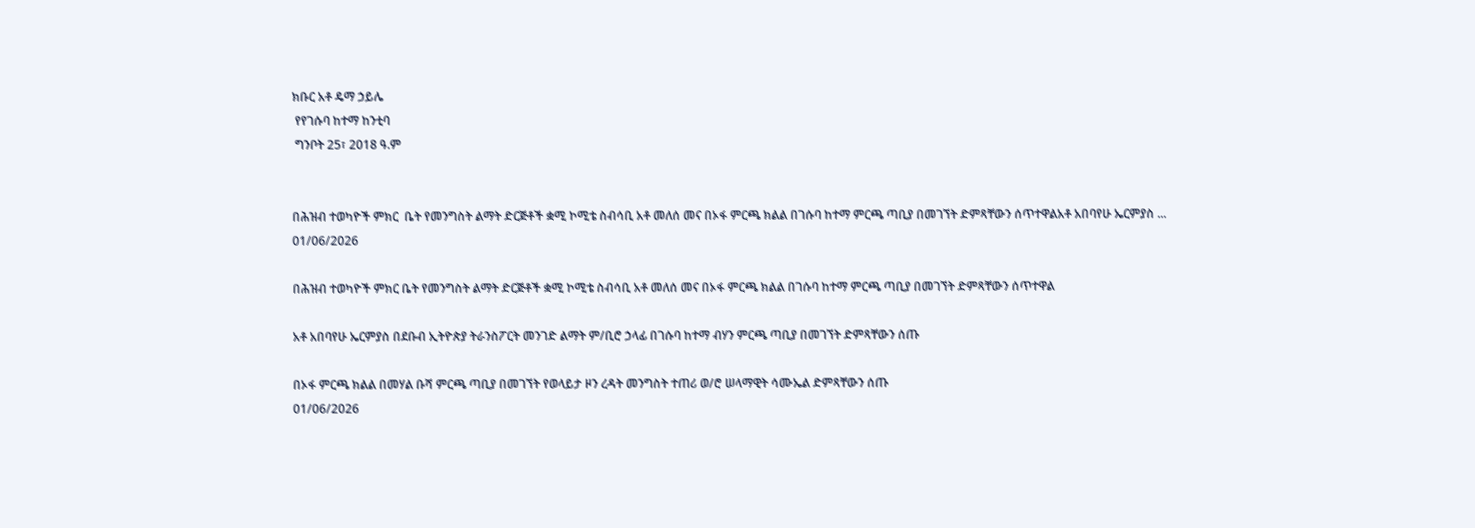ክቡር አቶ ዴማ ኃይሌ
 የየገሱባ ከተማ ከንቲባ
 ግንቦት 25፣ 2018 ዓ.ም


በሕዝብ ተወካዮች ምክር  ቤት የመንግስት ልማት ድርጅቶች ቋሚ ኮሚቴ ስብሳቢ አቶ መለሰ መና በኦፋ ምርጫ ክልል በገሱባ ከተማ ምርጫ ጣቢያ በመገኘት ድምጻቸውን ሰጥተዋልአቶ አበባየሁ ኤርምያስ ...
01/06/2026

በሕዝብ ተወካዮች ምክር ቤት የመንግስት ልማት ድርጅቶች ቋሚ ኮሚቴ ስብሳቢ አቶ መለሰ መና በኦፋ ምርጫ ክልል በገሱባ ከተማ ምርጫ ጣቢያ በመገኘት ድምጻቸውን ሰጥተዋል

አቶ አበባየሁ ኤርምያስ በደቡብ ኢትዮጵያ ትራንስፖርት መንገድ ልማት ም/ቢሮ ኃላፊ በገሱባ ከተማ ብሃን ምርጫ ጣቢያ በመገኘት ድምጻቸውን ሰጡ

በኦፋ ምርጫ ክልል በመሃል ቡሻ ምርጫ ጣቢያ በመገኘት የወላይታ ዞን ረዳት መንግስት ተጠሪ ወ/ሮ ሠላማዊት ሳሙኤል ድምጻቸውን ሰጡ
01/06/2026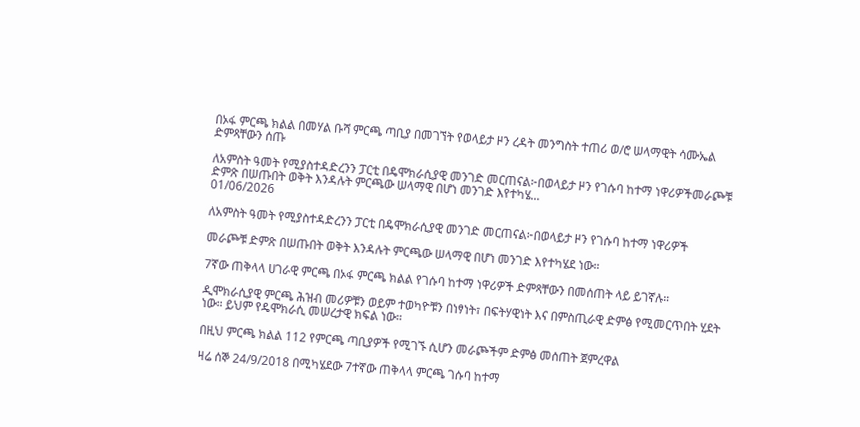በኦፋ ምርጫ ክልል በመሃል ቡሻ ምርጫ ጣቢያ በመገኘት የወላይታ ዞን ረዳት መንግስት ተጠሪ ወ/ሮ ሠላማዊት ሳሙኤል ድምጻቸውን ሰጡ

ለአምስት ዓመት የሚያስተዳድረንን ፓርቲ በዴሞክራሲያዊ መንገድ መርጠናል፦በወላይታ ዞን የገሱባ ከተማ ነዋሪዎችመራጮቹ ድምጽ በሠጡበት ወቅት እንዳሉት ምርጫው ሠላማዊ በሆነ መንገድ እየተካሄ...
01/06/2026

ለአምስት ዓመት የሚያስተዳድረንን ፓርቲ በዴሞክራሲያዊ መንገድ መርጠናል፦በወላይታ ዞን የገሱባ ከተማ ነዋሪዎች

መራጮቹ ድምጽ በሠጡበት ወቅት እንዳሉት ምርጫው ሠላማዊ በሆነ መንገድ እየተካሄደ ነው።

7ኛው ጠቅላላ ሀገራዊ ምርጫ በኦፋ ምርጫ ክልል የገሱባ ከተማ ነዋሪዎች ድምጻቸውን በመሰጠት ላይ ይገኛሉ።

ዲሞክራሲያዊ ምርጫ ሕዝብ መሪዎቹን ወይም ተወካዮቹን በነፃነት፣ በፍትሃዊነት እና በምስጢራዊ ድምፅ የሚመርጥበት ሂደት ነው። ይህም የዴሞክራሲ መሠረታዊ ክፍል ነው።

በዚህ ምርጫ ክልል 112 የምርጫ ጣቢያዎች የሚገኙ ሲሆን መራጮችም ድምፅ መሰጠት ጀምረዋል

ዛሬ ሰኞ 24/9/2018 በሚካሄደው 7ተኛው ጠቅላላ ምርጫ ገሱባ ከተማ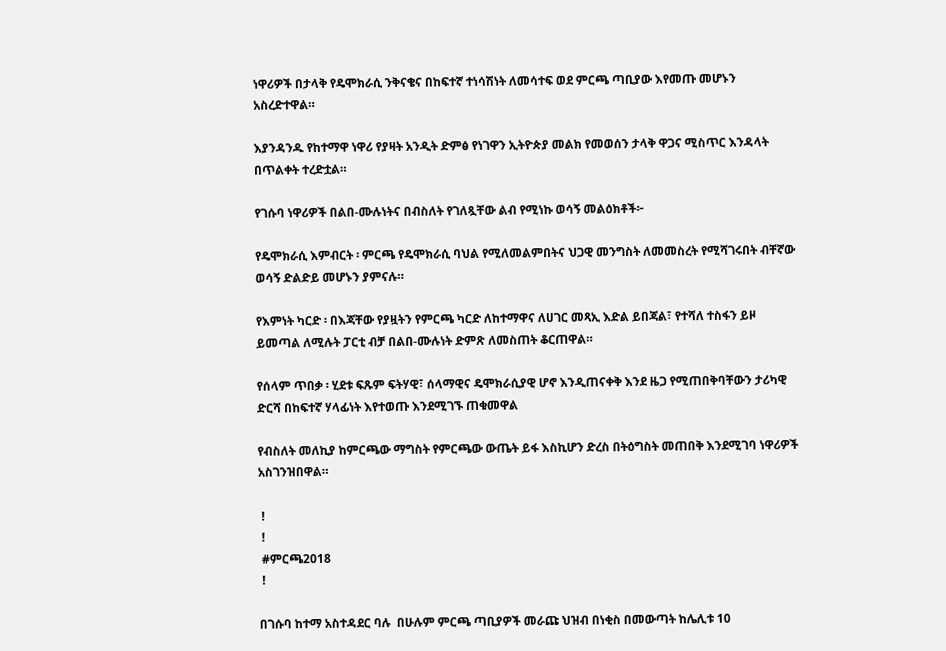ነዋሪዎች በታላቅ የዴሞክራሲ ንቅናቄና በከፍተኛ ተነሳሽነት ለመሳተፍ ወደ ምርጫ ጣቢያው እየመጡ መሆኑን አስረድተዋል።

እያንዳንዱ የከተማዋ ነዋሪ የያዛት አንዲት ድምፅ የነገዋን ኢትዮጵያ መልክ የመወሰን ታላቅ ዋጋና ሚስጥር እንዳላት በጥልቀት ተረድቷል።

የገሱባ ነዋሪዎች በልበ-ሙሉነትና በብስለት የገለጿቸው ልብ የሚነኩ ወሳኝ መልዕክቶች፦

የዴሞክራሲ እምብርት ፡ ምርጫ የዴሞክራሲ ባህል የሚለመልምበትና ህጋዊ መንግስት ለመመስረት የሚሻገሩበት ብቸኛው ወሳኝ ድልድይ መሆኑን ያምናሉ።

የእምነት ካርድ ፡ በእጃቸው የያዟትን የምርጫ ካርድ ለከተማዋና ለሀገር መጻኢ እድል ይበጃል፣ የተሻለ ተስፋን ይዞ ይመጣል ለሚሉት ፓርቲ ብቻ በልበ-ሙሉነት ድምጽ ለመስጠት ቆርጠዋል።

የሰላም ጥበቃ ፡ ሂደቱ ፍጹም ፍትሃዊ፣ ሰላማዊና ዴሞክራሲያዊ ሆኖ እንዲጠናቀቅ እንደ ዜጋ የሚጠበቅባቸውን ታሪካዊ ድርሻ በከፍተኛ ሃላፊነት እየተወጡ እንደሚገኙ ጠቁመዋል

የብስለት መለኪያ ከምርጫው ማግስት የምርጫው ውጤት ይፋ እስኪሆን ድረስ በትዕግስት መጠበቅ እንደሚገባ ነዋሪዎች አስገንዝበዋል።

 !
 !
 #ምርጫ2018
 !

በገሱባ ከተማ አስተዳደር ባሉ  በሁሉም ምርጫ ጣቢያዎች መራጩ ህዝብ በነቂስ በመውጣት ከሌሊቱ 10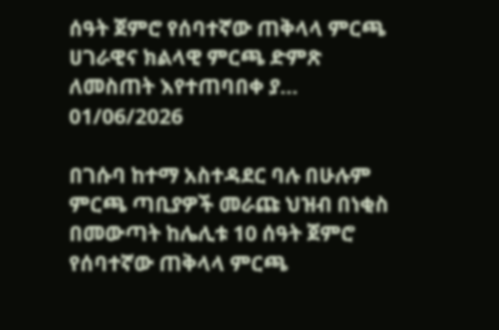ሰዓት ጀምሮ የሰባተኛው ጠቅላላ ምርጫ ሀገራዊና ክልላዊ ምርጫ ድምጽ ለመስጠት እየተጠባበቀ ያ...
01/06/2026

በገሱባ ከተማ አስተዳደር ባሉ በሁሉም ምርጫ ጣቢያዎች መራጩ ህዝብ በነቂስ በመውጣት ከሌሊቱ 10 ሰዓት ጀምሮ የሰባተኛው ጠቅላላ ምርጫ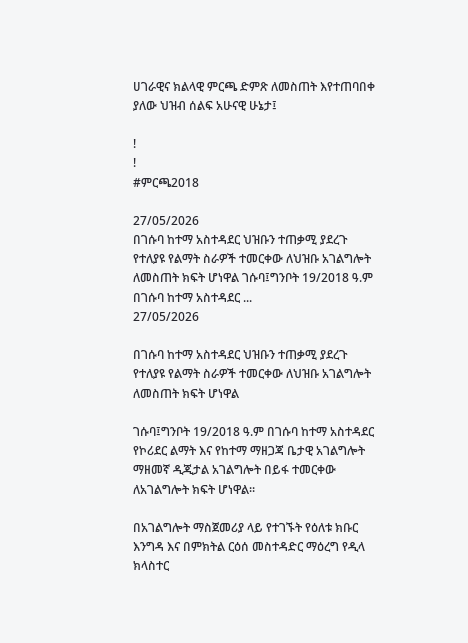ሀገራዊና ክልላዊ ምርጫ ድምጽ ለመስጠት እየተጠባበቀ ያለው ህዝብ ሰልፍ አሁናዊ ሁኔታ፤

!
!
#ምርጫ2018

27/05/2026
በገሱባ ከተማ አስተዳደር ህዝቡን ተጠቃሚ ያደረጉ የተለያዩ የልማት ስራዎች ተመርቀው ለህዝቡ አገልግሎት ለመስጠት ክፍት ሆነዋል ገሱባ፤ግንቦት 19/2018 ዓ.ም በገሱባ ከተማ አስተዳደር ...
27/05/2026

በገሱባ ከተማ አስተዳደር ህዝቡን ተጠቃሚ ያደረጉ የተለያዩ የልማት ስራዎች ተመርቀው ለህዝቡ አገልግሎት ለመስጠት ክፍት ሆነዋል

ገሱባ፤ግንቦት 19/2018 ዓ.ም በገሱባ ከተማ አስተዳደር የኮሪደር ልማት እና የከተማ ማዘጋጃ ቤታዊ አገልግሎት ማዘመኛ ዲጂታል አገልግሎት በይፋ ተመርቀው ለአገልግሎት ክፍት ሆነዋል።

በአገልግሎት ማስጀመሪያ ላይ የተገኙት የዕለቱ ክቡር እንግዳ እና በምክትል ርዕሰ መስተዳድር ማዕረግ የዲላ ክላስተር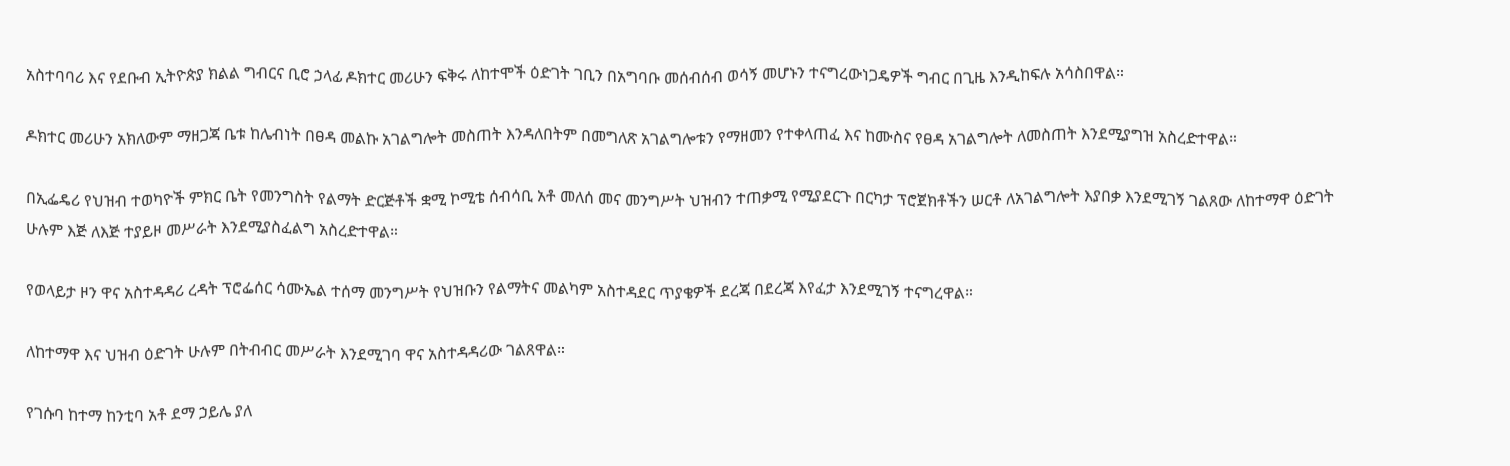አስተባባሪ እና የደቡብ ኢትዮጵያ ክልል ግብርና ቢሮ ኃላፊ ዶክተር መሪሁን ፍቅሩ ለከተሞች ዕድገት ገቢን በአግባቡ መሰብሰብ ወሳኝ መሆኑን ተናግረውነጋዴዎች ግብር በጊዜ እንዲከፍሉ አሳስበዋል።

ዶክተር መሪሁን አክለውም ማዘጋጃ ቤቱ ከሌብነት በፀዳ መልኩ አገልግሎት መስጠት እንዳለበትም በመግለጽ አገልግሎቱን የማዘመን የተቀላጠፈ እና ከሙስና የፀዳ አገልግሎት ለመስጠት እንደሚያግዝ አስረድተዋል።

በኢፌዴሪ የህዝብ ተወካዮች ምክር ቤት የመንግስት የልማት ድርጅቶች ቋሚ ኮሚቴ ሰብሳቢ አቶ መለሰ መና መንግሥት ህዝብን ተጠቃሚ የሚያደርጉ በርካታ ፕሮጀክቶችን ሠርቶ ለአገልግሎት እያበቃ እንደሚገኝ ገልጸው ለከተማዋ ዕድገት ሁሉም እጅ ለእጅ ተያይዞ መሥራት እንደሚያስፈልግ አስረድተዋል።

የወላይታ ዞን ዋና አስተዳዳሪ ረዳት ፕሮፌሰር ሳሙኤል ተሰማ መንግሥት የህዝቡን የልማትና መልካም አስተዳደር ጥያቄዎች ደረጃ በደረጃ እየፈታ እንደሚገኝ ተናግረዋል።

ለከተማዋ እና ህዝብ ዕድገት ሁሉም በትብብር መሥራት እንደሚገባ ዋና አስተዳዳሪው ገልጸዋል።

የገሱባ ከተማ ከንቲባ አቶ ደማ ኃይሌ ያለ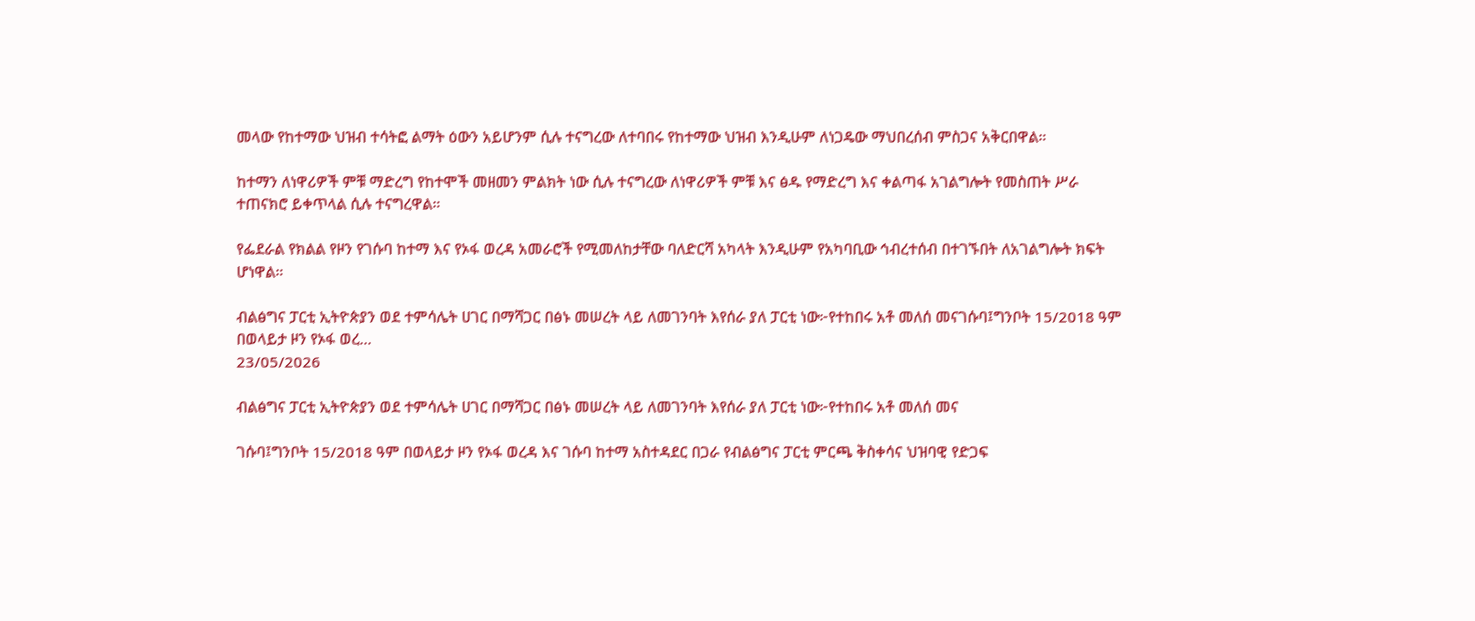መላው የከተማው ህዝብ ተሳትፎ ልማት ዕውን አይሆንም ሲሉ ተናግረው ለተባበሩ የከተማው ህዝብ እንዲሁም ለነጋዴው ማህበረሰብ ምስጋና አቅርበዋል።

ከተማን ለነዋሪዎች ምቹ ማድረግ የከተሞች መዘመን ምልክት ነው ሲሉ ተናግረው ለነዋሪዎች ምቹ እና ፅዱ የማድረግ እና ቀልጣፋ አገልግሎት የመስጠት ሥራ ተጠናክሮ ይቀጥላል ሲሉ ተናግረዋል።

የፌደራል የክልል የዞን የገሱባ ከተማ እና የኦፋ ወረዳ አመራሮች የሚመለከታቸው ባለድርሻ አካላት እንዲሁም የአካባቢው ኅብረተሰብ በተገኙበት ለአገልግሎት ክፍት ሆነዋል።

ብልፅግና ፓርቲ ኢትዮጵያን ወደ ተምሳሌት ሀገር በማሻጋር በፅኑ መሠረት ላይ ለመገንባት እየሰራ ያለ ፓርቲ ነው፦የተከበሩ አቶ መለሰ መናገሱባ፤ግንቦት 15/2018 ዓም በወላይታ ዞን የኦፋ ወረ...
23/05/2026

ብልፅግና ፓርቲ ኢትዮጵያን ወደ ተምሳሌት ሀገር በማሻጋር በፅኑ መሠረት ላይ ለመገንባት እየሰራ ያለ ፓርቲ ነው፦የተከበሩ አቶ መለሰ መና

ገሱባ፤ግንቦት 15/2018 ዓም በወላይታ ዞን የኦፋ ወረዳ እና ገሱባ ከተማ አስተዳደር በጋራ የብልፅግና ፓርቲ ምርጫ ቅስቀሳና ህዝባዊ የድጋፍ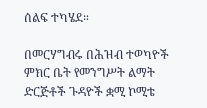ሰልፍ ተካሄደ።

በመርሃግብሩ በሕዝብ ተወካዮች ምክር ቤት የመንግሥት ልማት ድርጅቶች ጉዳዮች ቋሚ ኮሚቴ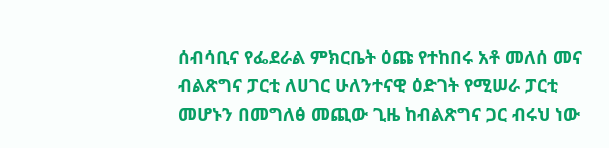ሰብሳቢና የፌደራል ምክርቤት ዕጩ የተከበሩ አቶ መለሰ መና ብልጽግና ፓርቲ ለሀገር ሁለንተናዊ ዕድገት የሚሠራ ፓርቲ መሆኑን በመግለፅ መጪው ጊዜ ከብልጽግና ጋር ብሩህ ነው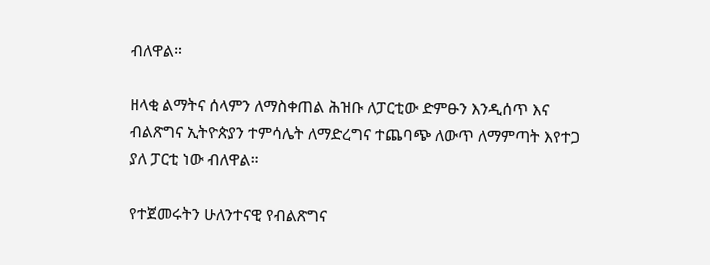ብለዋል።

ዘላቂ ልማትና ሰላምን ለማስቀጠል ሕዝቡ ለፓርቲው ድምፁን እንዲሰጥ እና ብልጽግና ኢትዮጵያን ተምሳሌት ለማድረግና ተጨባጭ ለውጥ ለማምጣት እየተጋ ያለ ፓርቲ ነው ብለዋል።

የተጀመሩትን ሁለንተናዊ የብልጽግና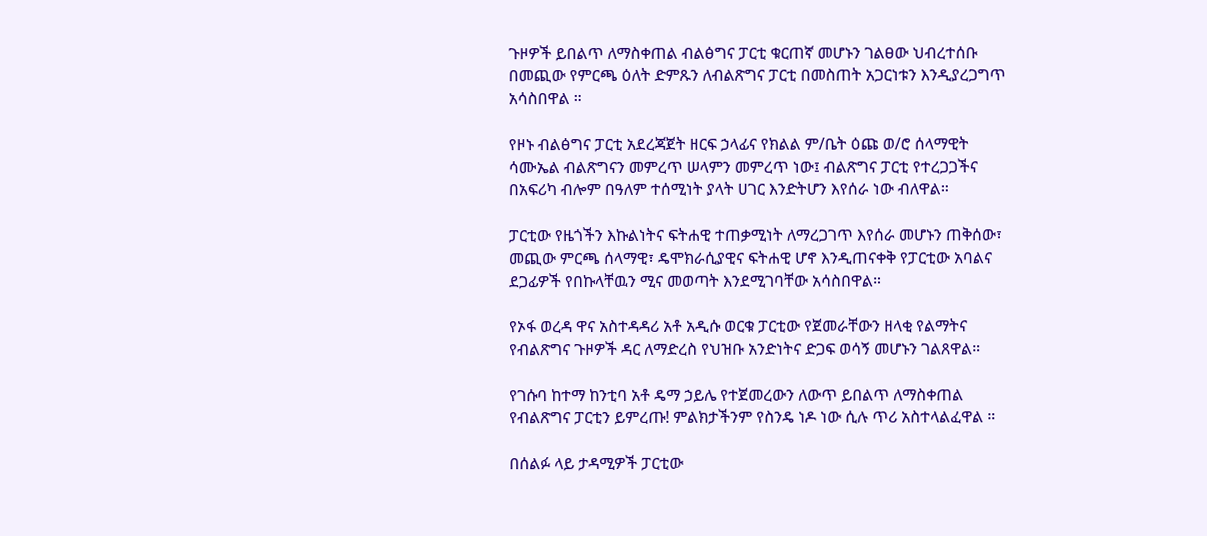ጉዞዎች ይበልጥ ለማስቀጠል ብልፅግና ፓርቲ ቁርጠኛ መሆኑን ገልፀው ህብረተሰቡ በመጪው የምርጫ ዕለት ድምጹን ለብልጽግና ፓርቲ በመስጠት አጋርነቱን እንዲያረጋግጥ አሳስበዋል ።

የዞኑ ብልፅግና ፓርቲ አደረጃጀት ዘርፍ ኃላፊና የክልል ም/ቤት ዕጩ ወ/ሮ ሰላማዊት ሳሙኤል ብልጽግናን መምረጥ ሠላምን መምረጥ ነው፤ ብልጽግና ፓርቲ የተረጋጋችና በአፍሪካ ብሎም በዓለም ተሰሚነት ያላት ሀገር እንድትሆን እየሰራ ነው ብለዋል።

ፓርቲው የዜጎችን እኩልነትና ፍትሐዊ ተጠቃሚነት ለማረጋገጥ እየሰራ መሆኑን ጠቅሰው፣ መጪው ምርጫ ሰላማዊ፣ ዴሞክራሲያዊና ፍትሐዊ ሆኖ እንዲጠናቀቅ የፓርቲው አባልና ደጋፊዎች የበኩላቸዉን ሚና መወጣት እንደሚገባቸው አሳስበዋል።

የኦፋ ወረዳ ዋና አስተዳዳሪ አቶ አዲሱ ወርቁ ፓርቲው የጀመራቸውን ዘላቂ የልማትና የብልጽግና ጉዞዎች ዳር ለማድረስ የህዝቡ አንድነትና ድጋፍ ወሳኝ መሆኑን ገልጸዋል።

የገሱባ ከተማ ከንቲባ አቶ ዴማ ኃይሌ የተጀመረውን ለውጥ ይበልጥ ለማስቀጠል የብልጽግና ፓርቲን ይምረጡ! ምልክታችንም የስንዴ ነዶ ነው ሲሉ ጥሪ አስተላልፈዋል ።

በሰልፉ ላይ ታዳሚዎች ፓርቲው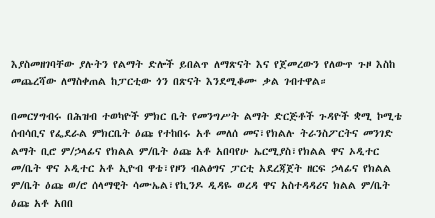እያስመዘገባቸው ያሉትን የልማት ድሎች ይበልጥ ለማጽናት እና የጀመረውን የለውጥ ጉዞ እስከ መጨረሻው ለማስቀጠል ከፓርቲው ጎን በጽናት እንደሚቆሙ ቃል ገብተዋል።

በመርሃግብሩ በሕዝብ ተወካዮች ምክር ቤት የመንግሥት ልማት ድርጅቶች ጉዳዮች ቋሚ ኮሚቴ ሰብሳቢና የፌደራል ምክርቤት ዕጩ የተከበሩ አቶ መለሰ መና፣የክልሉ ትራንስፖርትና መንገድ ልማት ቢሮ ም/ኃላፊና የክልል ም/ቤት ዕጩ አቶ አበባየሁ ኤርሚያስ፣የክልል ዋና ኦዲተር መ/ቤት ዋና ኦዲተር አቶ ኢዮብ ዋቴ፣የዞን ብልፅግና ፓርቲ አደረጃጀት ዘርፍ ኃላፊና የክልል ም/ቤት ዕጩ ወ/ሮ ሰላማዊት ሳሙኤል፣የኪንዶ ዲዳዬ ወረዳ ዋና አስተዳዳሪና ክልል ም/ቤት ዕጩ አቶ አበበ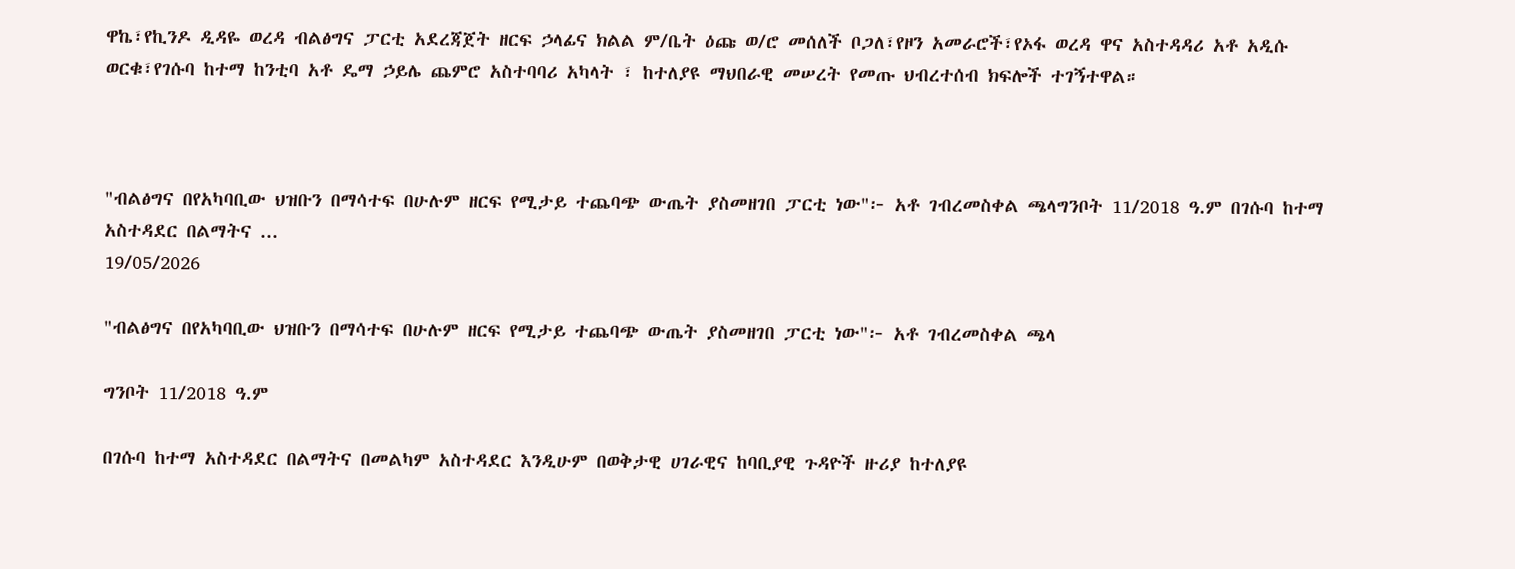ዋኬ፣የኪንዶ ዲዳዬ ወረዳ ብልፅግና ፓርቲ አደረጃጀት ዘርፍ ኃላፊና ክልል ም/ቤት ዕጩ ወ/ሮ መሰለች ቦጋለ፣የዞን አመራሮች፣የኦፋ ወረዳ ዋና አስተዳዳሪ አቶ አዲሱ ወርቁ፣የገሱባ ከተማ ከንቲባ አቶ ዴማ ኃይሌ ጨምሮ አስተባባሪ አካላት ፣ ከተለያዩ ማህበራዊ መሠረት የመጡ ህብረተሰብ ክፍሎች ተገኝተዋል።



"ብልፅግና በየአካባቢው ህዝቡን በማሳተፍ በሁሉም ዘርፍ የሚታይ ተጨባጭ ውጤት ያስመዘገበ ፓርቲ ነው"፦ አቶ ገብረመስቀል ጫላግንቦት 11/2018 ዓ.ም በገሱባ ከተማ አስተዳደር በልማትና ...
19/05/2026

"ብልፅግና በየአካባቢው ህዝቡን በማሳተፍ በሁሉም ዘርፍ የሚታይ ተጨባጭ ውጤት ያስመዘገበ ፓርቲ ነው"፦ አቶ ገብረመስቀል ጫላ

ግንቦት 11/2018 ዓ.ም

በገሱባ ከተማ አስተዳደር በልማትና በመልካም አስተዳደር እንዲሁም በወቅታዊ ሀገራዊና ከባቢያዊ ጉዳዮች ዙሪያ ከተለያዩ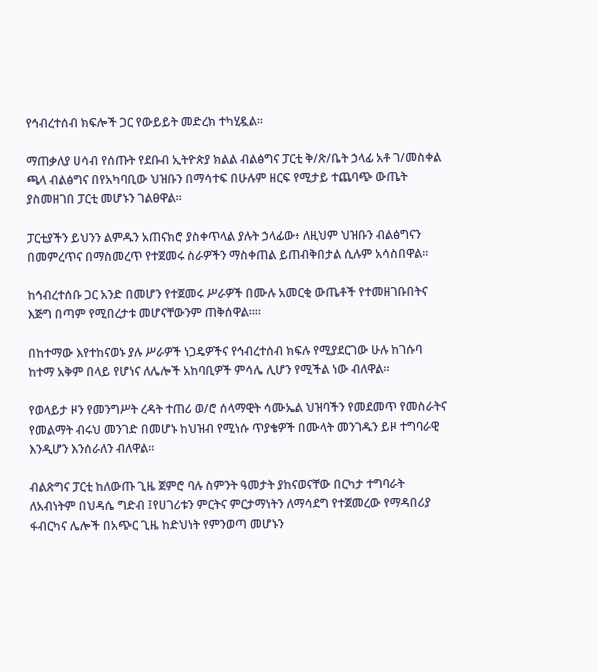የኅብረተሰብ ክፍሎች ጋር የውይይት መድረክ ተካሂዷል።

ማጠቃለያ ሀሳብ የሰጡት የደቡብ ኢትዮጵያ ክልል ብልፅግና ፓርቲ ቅ/ጽ/ቤት ኃላፊ አቶ ገ/መስቀል ጫላ ብልፅግና በየአካባቢው ህዝቡን በማሳተፍ በሁሉም ዘርፍ የሚታይ ተጨባጭ ውጤት ያስመዘገበ ፓርቲ መሆኑን ገልፀዋል።

ፓርቲያችን ይህንን ልምዱን አጠናክሮ ያስቀጥላል ያሉት ኃላፊው፥ ለዚህም ህዝቡን ብልፅግናን በመምረጥና በማስመረጥ የተጀመሩ ስራዎችን ማስቀጠል ይጠብቅበታል ሲሉም አሳስበዋል።

ከኅብረተሰቡ ጋር አንድ በመሆን የተጀመሩ ሥራዎች በሙሉ አመርቂ ውጤቶች የተመዘገቡበትና እጅግ በጣም የሚበረታቱ መሆናቸውንም ጠቅሰዋል።።

በከተማው እየተከናወኑ ያሉ ሥራዎች ነጋዴዎችና የኅብረተሰብ ክፍሉ የሚያደርገው ሁሉ ከገሱባ ከተማ አቅም በላይ የሆነና ለሌሎች አከባቢዎች ምሳሌ ሊሆን የሚችል ነው ብለዋል።

የወላይታ ዞን የመንግሥት ረዳት ተጠሪ ወ/ሮ ሰላማዊት ሳሙኤል ህዝባችን የመደመጥ የመስራትና የመልማት ብሩህ መንገድ በመሆኑ ከህዝብ የሚነሱ ጥያቄዎች በሙላት መንገዱን ይዞ ተግባራዊ እንዲሆን እንሰራለን ብለዋል።

ብልጽግና ፓርቲ ከለውጡ ጊዜ ጀምሮ ባሉ ስምንት ዓመታት ያከናወናቸው በርካታ ተግባራት ለአብነትም በህዳሴ ግድብ ፤የሀገሪቱን ምርትና ምርታማነትን ለማሳደግ የተጀመረው የማዳበሪያ ፋብርካና ሌሎች በአጭር ጊዜ ከድህነት የምንወጣ መሆኑን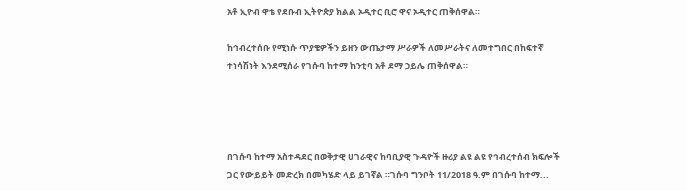አቶ ኢዮብ ዋቴ የደቡብ ኢትዮጵያ ክልል ኦዲተር ቢሮ ዋና ኦዲተር ጠቅሰዋል።

ከኅብረተሰቡ የሚነሱ ጥያቄዎችን ይዘን ውጤታማ ሥራዎች ለመሥራትና ለመተግበር በከፍተኛ ተነሳሽነት እንደሚሰራ የገሱባ ከተማ ከንቲባ አቶ ደማ ኃይሌ ጠቅሰዋል።




በገሱባ ከተማ አስተዳደር በወቅታዊ ሀገራዊና ከባቢያዊ ጉዳዮች ዙሪያ ልዩ ልዩ የኅብረተሰብ ክፍሎች ጋር የውይይት መድረክ በመካሄድ ላይ ይገኛል ።ገሱባ ግንቦት 11/2018 ዓ.ም በገሱባ ከተማ...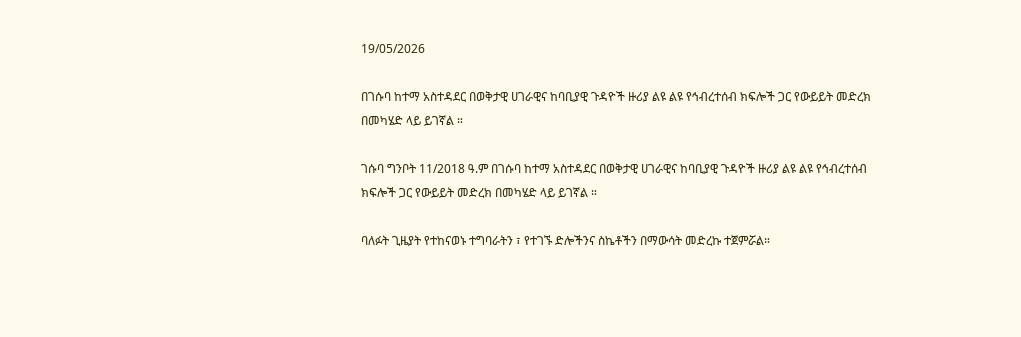19/05/2026

በገሱባ ከተማ አስተዳደር በወቅታዊ ሀገራዊና ከባቢያዊ ጉዳዮች ዙሪያ ልዩ ልዩ የኅብረተሰብ ክፍሎች ጋር የውይይት መድረክ በመካሄድ ላይ ይገኛል ።

ገሱባ ግንቦት 11/2018 ዓ.ም በገሱባ ከተማ አስተዳደር በወቅታዊ ሀገራዊና ከባቢያዊ ጉዳዮች ዙሪያ ልዩ ልዩ የኅብረተሰብ ክፍሎች ጋር የውይይት መድረክ በመካሄድ ላይ ይገኛል ።

ባለፉት ጊዜያት የተከናወኑ ተግባራትን ፣ የተገኙ ድሎችንና ስኬቶችን በማውሳት መድረኩ ተጀምሯል።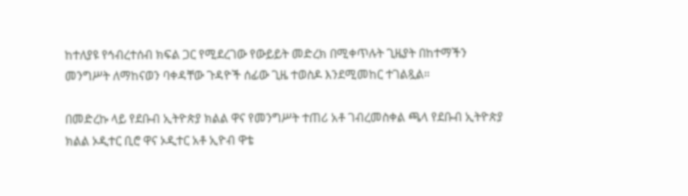ከተለያዩ የኅብረተሰብ ክፍል ጋር የሚደረገው የውይይት መድረክ በሚቀጥሉት ጊዜያት በከተማችን መንግሥት ለማከናወን ባቀዳቸው ጉዳዮች ሰፊው ጊዜ ተወስዶ እንደሚመከር ተገልጿል።

በመድረኩ ላይ የደቡብ ኢትዮጵያ ክልል ዋና የመንግሥት ተጠሪ አቶ ገብረመስቀል ጫላ የደቡብ ኢትዮጵያ ክልል ኦዲተር ቢሮ ዋና ኦዲተር አቶ ኢዮብ ዋቴ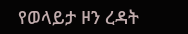የወላይታ ዞን ረዳት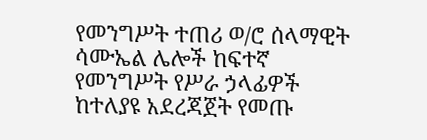የመንግሥት ተጠሪ ወ/ሮ ሰላማዊት ሳሙኤል ሌሎች ከፍተኛ የመንግሥት የሥራ ኃላፊዎች ከተለያዩ አደረጃጀት የመጡ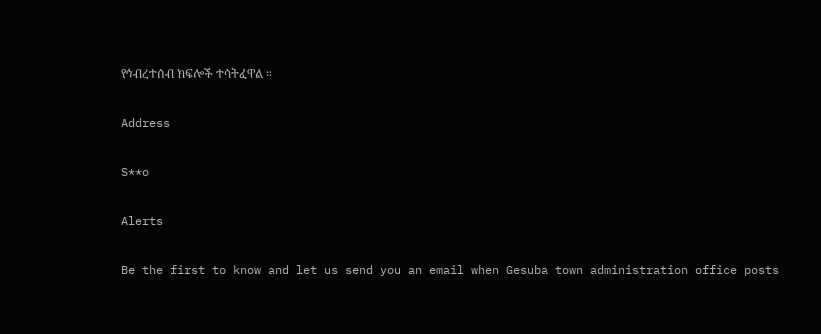የኅብረተሰብ ክፍሎች ተሳትፈዋል ።

Address

S**o

Alerts

Be the first to know and let us send you an email when Gesuba town administration office posts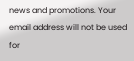news and promotions. Your email address will not be used for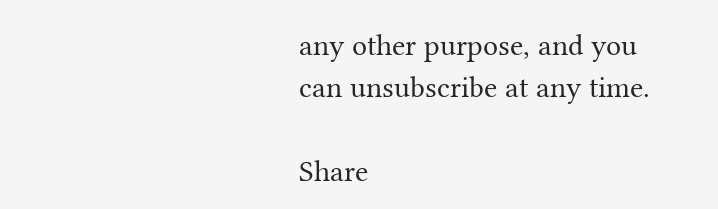any other purpose, and you can unsubscribe at any time.

Share